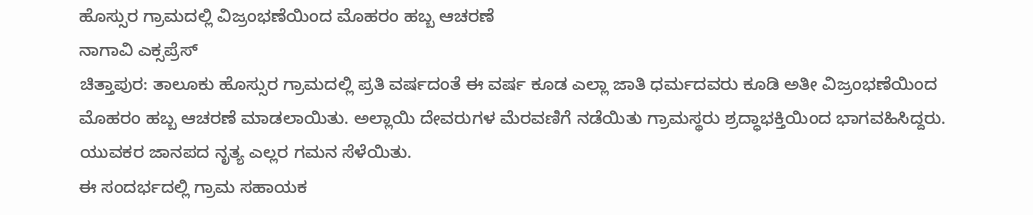ಹೊಸ್ಸುರ ಗ್ರಾಮದಲ್ಲಿ ವಿಜ್ರಂಭಣೆಯಿಂದ ಮೊಹರಂ ಹಬ್ಬ ಆಚರಣೆ
ನಾಗಾವಿ ಎಕ್ಸಪ್ರೆಸ್
ಚಿತ್ತಾಪುರ: ತಾಲೂಕು ಹೊಸ್ಸುರ ಗ್ರಾಮದಲ್ಲಿ ಪ್ರತಿ ವರ್ಷದಂತೆ ಈ ವರ್ಷ ಕೂಡ ಎಲ್ಲಾ ಜಾತಿ ಧರ್ಮದವರು ಕೂಡಿ ಅತೀ ವಿಜ್ರಂಭಣೆಯಿಂದ ಮೊಹರಂ ಹಬ್ಬ ಆಚರಣೆ ಮಾಡಲಾಯಿತು. ಅಲ್ಲಾಯಿ ದೇವರುಗಳ ಮೆರವಣಿಗೆ ನಡೆಯಿತು ಗ್ರಾಮಸ್ಥರು ಶ್ರದ್ಧಾಭಕ್ತಿಯಿಂದ ಭಾಗವಹಿಸಿದ್ದರು. ಯುವಕರ ಜಾನಪದ ನೃತ್ಯ ಎಲ್ಲರ ಗಮನ ಸೆಳೆಯಿತು.
ಈ ಸಂದರ್ಭದಲ್ಲಿ ಗ್ರಾಮ ಸಹಾಯಕ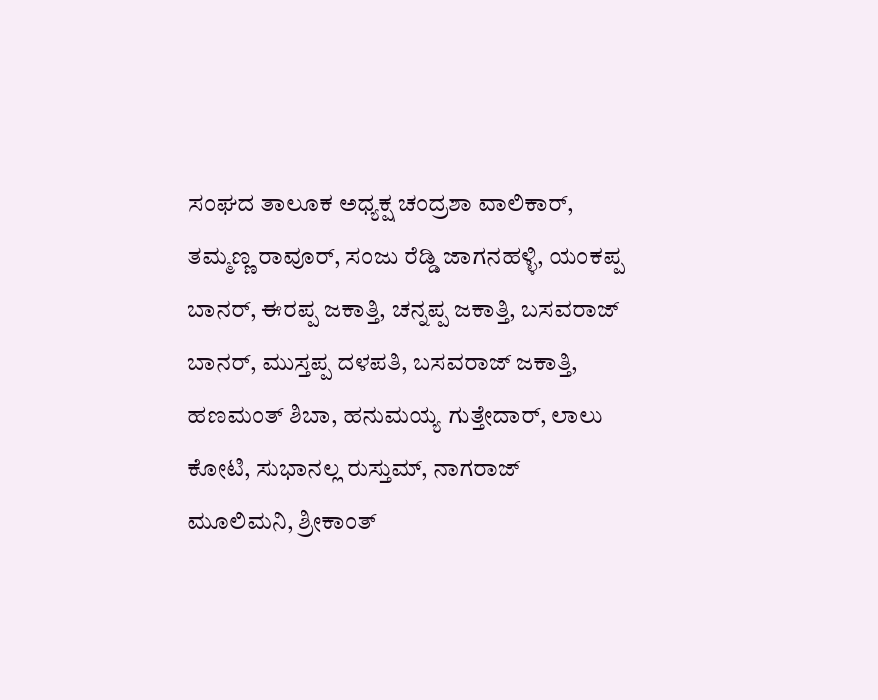ಸಂಘದ ತಾಲೂಕ ಅಧ್ಯಕ್ಷ ಚಂದ್ರಶಾ ವಾಲಿಕಾರ್, ತಮ್ಮಣ್ಣ ರಾವೂರ್, ಸಂಜು ರೆಡ್ಡಿ ಜಾಗನಹಳ್ಳಿ, ಯಂಕಪ್ಪ ಬಾನರ್, ಈರಪ್ಪ ಜಕಾತ್ತಿ, ಚನ್ನಪ್ಪ ಜಕಾತ್ತಿ, ಬಸವರಾಜ್ ಬಾನರ್, ಮುಸ್ತಪ್ಪ ದಳಪತಿ, ಬಸವರಾಜ್ ಜಕಾತ್ತಿ, ಹಣಮಂತ್ ಶಿಬಾ, ಹನುಮಯ್ಯ ಗುತ್ತೇದಾರ್, ಲಾಲು ಕೋಟಿ, ಸುಭಾನಲ್ಲ ರುಸ್ತುಮ್, ನಾಗರಾಜ್ ಮೂಲಿಮನಿ, ಶ್ರೀಕಾಂತ್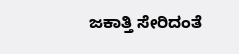ಜಕಾತ್ತಿ ಸೇರಿದಂತೆ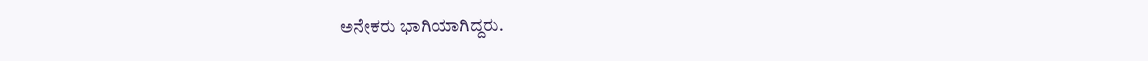ಅನೇಕರು ಭಾಗಿಯಾಗಿದ್ದರು.